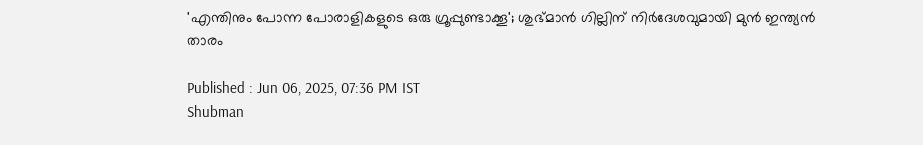'എന്തിനും പോന്ന പോരാളികളുടെ ഒരു ഗ്രൂപ്പുണ്ടാക്കൂ'; ശുഭ്മാന്‍ ഗില്ലിന് നിര്‍ദേശവുമായി മുന്‍ ഇന്ത്യന്‍ താരം

Published : Jun 06, 2025, 07:36 PM IST
Shubman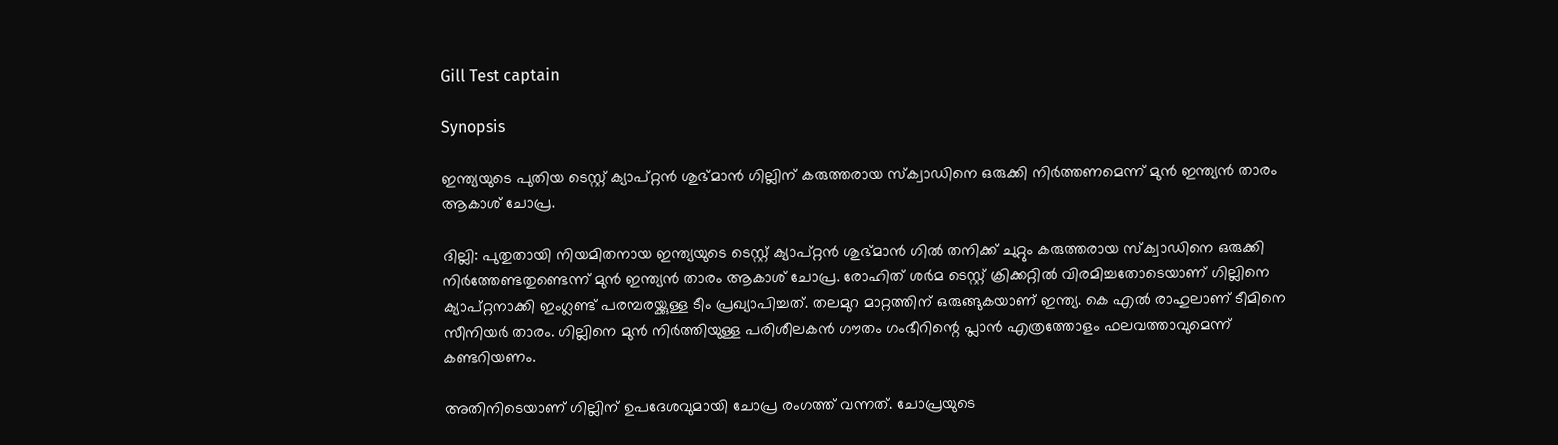Gill Test captain

Synopsis

ഇന്ത്യയുടെ പുതിയ ടെസ്റ്റ് ക്യാപ്റ്റന്‍ ശുഭ്മാന്‍ ഗില്ലിന് കരുത്തരായ സ്‌ക്വാഡിനെ ഒരുക്കി നിര്‍ത്തണമെന്ന് മുന്‍ ഇന്ത്യന്‍ താരം ആകാശ് ചോപ്ര.

ദില്ലി: പുതുതായി നിയമിതനായ ഇന്ത്യയുടെ ടെസ്റ്റ് ക്യാപ്റ്റന്‍ ശുഭ്മാന്‍ ഗില്‍ തനിക്ക് ചുറ്റും കരുത്തരായ സ്‌ക്വാഡിനെ ഒരുക്കി നിര്‍ത്തേണ്ടതുണ്ടെന്ന് മുന്‍ ഇന്ത്യന്‍ താരം ആകാശ് ചോപ്ര. രോഹിത് ശര്‍മ ടെസ്റ്റ് ക്രിക്കറ്റില്‍ വിരമിച്ചതോടെയാണ് ഗില്ലിനെ ക്യാപ്റ്റനാക്കി ഇംഗ്ലണ്ട് പരമ്പരയ്ക്കുള്ള ടീം പ്രഖ്യാപിച്ചത്. തലമുറ മാറ്റത്തിന് ഒരുങ്ങുകയാണ് ഇന്ത്യ. കെ എല്‍ രാഹുലാണ് ടീമിനെ സീനിയര്‍ താരം. ഗില്ലിനെ മുന്‍ നിര്‍ത്തിയുള്ള പരിശീലകന്‍ ഗൗതം ഗംഭീറിന്റെ പ്ലാന്‍ എത്രത്തോളം ഫലവത്താവുമെന്ന് കണ്ടറിയണം.

അതിനിടെയാണ് ഗില്ലിന് ഉപദേശവുമായി ചോപ്ര രംഗത്ത് വന്നത്. ചോപ്രയുടെ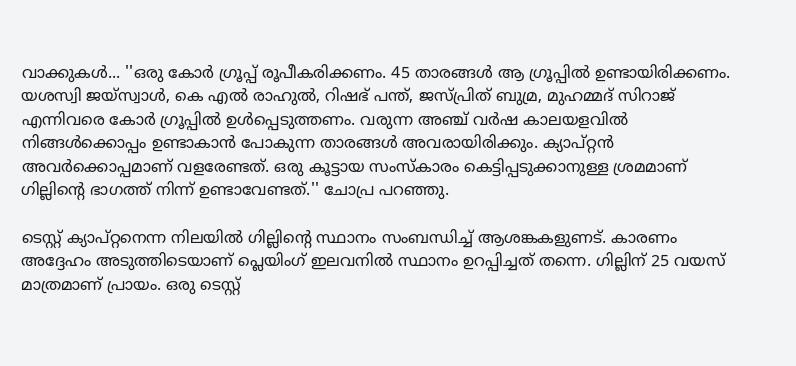വാക്കുകള്‍... ''ഒരു കോര്‍ ഗ്രൂപ്പ് രൂപീകരിക്കണം. 45 താരങ്ങള്‍ ആ ഗ്രൂപ്പില്‍ ഉണ്ടായിരിക്കണം. യശസ്വി ജയ്സ്വാള്‍, കെ എല്‍ രാഹുല്‍, റിഷഭ് പന്ത്, ജസ്പ്രിത് ബുമ്ര, മുഹമ്മദ് സിറാജ് എന്നിവരെ കോര്‍ ഗ്രൂപ്പില്‍ ഉള്‍പ്പെടുത്തണം. വരുന്ന അഞ്ച് വര്‍ഷ കാലയളവില്‍ നിങ്ങള്‍ക്കൊപ്പം ഉണ്ടാകാന്‍ പോകുന്ന താരങ്ങള്‍ അവരായിരിക്കും. ക്യാപ്റ്റന്‍ അവര്‍ക്കൊപ്പമാണ് വളരേണ്ടത്. ഒരു കൂട്ടായ സംസ്‌കാരം കെട്ടിപ്പടുക്കാനുള്ള ശ്രമമാണ് ഗില്ലിന്റെ ഭാഗത്ത് നിന്ന് ഉണ്ടാവേണ്ടത്.'' ചോപ്ര പറഞ്ഞു.

ടെസ്റ്റ് ക്യാപ്റ്റനെന്ന നിലയില്‍ ഗില്ലിന്റെ സ്ഥാനം സംബന്ധിച്ച് ആശങ്കകളുണട്. കാരണം അദ്ദേഹം അടുത്തിടെയാണ് പ്ലെയിംഗ് ഇലവനില്‍ സ്ഥാനം ഉറപ്പിച്ചത് തന്നെ. ഗില്ലിന് 25 വയസ് മാത്രമാണ് പ്രായം. ഒരു ടെസ്റ്റ്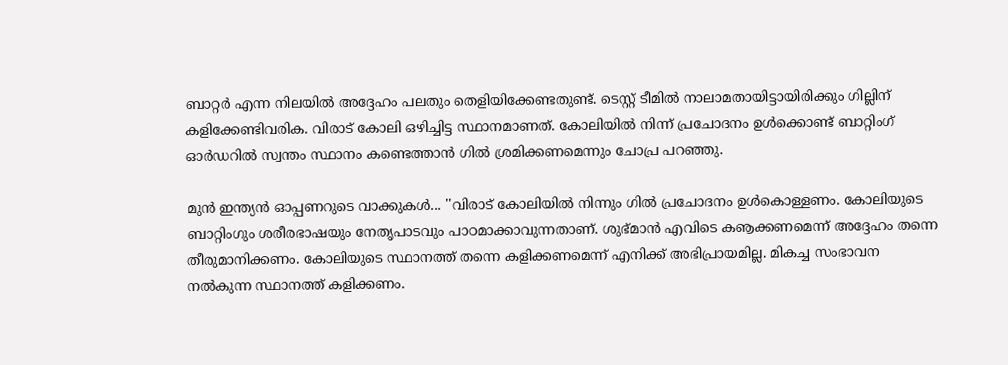ബാറ്റര്‍ എന്ന നിലയില്‍ അദ്ദേഹം പലതും തെളിയിക്കേണ്ടതുണ്ട്. ടെസ്റ്റ് ടീമില്‍ നാലാമതായിട്ടായിരിക്കും ഗില്ലിന് കളിക്കേണ്ടിവരിക. വിരാട് കോലി ഒഴിച്ചിട്ട സ്ഥാനമാണത്. കോലിയില്‍ നിന്ന് പ്രചോദനം ഉള്‍ക്കൊണ്ട് ബാറ്റിംഗ് ഓര്‍ഡറില്‍ സ്വന്തം സ്ഥാനം കണ്ടെത്താന്‍ ഗില്‍ ശ്രമിക്കണമെന്നും ചോപ്ര പറഞ്ഞു.

മുന്‍ ഇന്ത്യന്‍ ഓപ്പണറുടെ വാക്കുകള്‍... ''വിരാട് കോലിയില്‍ നിന്നും ഗില്‍ പ്രചോദനം ഉള്‍കൊള്ളണം. കോലിയുടെ ബാറ്റിംഗും ശരീരഭാഷയും നേതൃപാടവും പാഠമാക്കാവുന്നതാണ്. ശുഭ്മാന്‍ എവിടെ കൡക്കണമെന്ന് അദ്ദേഹം തന്നെ തീരുമാനിക്കണം. കോലിയുടെ സ്ഥാനത്ത് തന്നെ കളിക്കണമെന്ന് എനിക്ക് അഭിപ്രായമില്ല. മികച്ച സംഭാവന നല്‍കുന്ന സ്ഥാനത്ത് കളിക്കണം.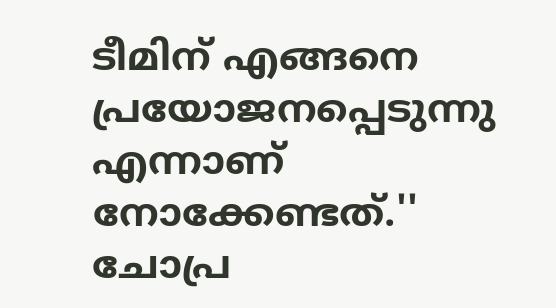ടീമിന് എങ്ങനെ പ്രയോജനപ്പെടുന്നു എന്നാണ് നോക്കേണ്ടത്.'' ചോപ്ര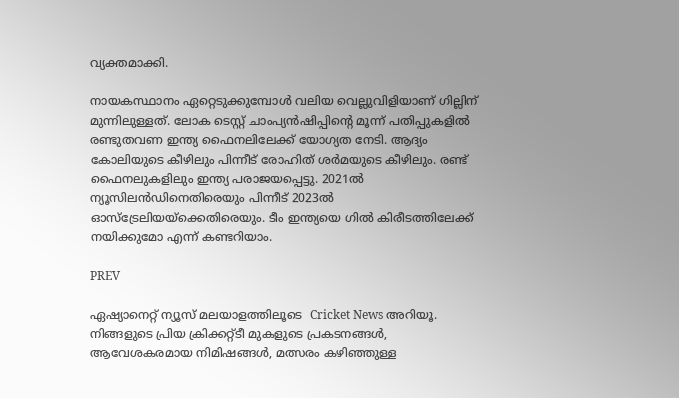വ്യക്തമാക്കി.

നായകസ്ഥാനം ഏറ്റെടുക്കുമ്പോള്‍ വലിയ വെല്ലുവിളിയാണ് ഗില്ലിന് മുന്നിലുള്ളത്. ലോക ടെസ്റ്റ് ചാംപ്യന്‍ഷിപ്പിന്റെ മൂന്ന് പതിപ്പുകളില്‍ രണ്ടുതവണ ഇന്ത്യ ഫൈനലിലേക്ക് യോഗ്യത നേടി. ആദ്യം കോലിയുടെ കീഴിലും പിന്നീട് രോഹിത് ശര്‍മയുടെ കീഴിലും. രണ്ട് ഫൈനലുകളിലും ഇന്ത്യ പരാജയപ്പെട്ടു. 2021ല്‍ ന്യൂസിലന്‍ഡിനെതിരെയും പിന്നീട് 2023ല്‍ ഓസ്ട്രേലിയയ്ക്കെതിരെയും. ടീം ഇന്ത്യയെ ഗില്‍ കിരീടത്തിലേക്ക് നയിക്കുമോ എന്ന് കണ്ടറിയാം.

PREV

ഏഷ്യാനെറ്റ് ന്യൂസ് മലയാളത്തിലൂടെ  Cricket News അറിയൂ.  നിങ്ങളുടെ പ്രിയ ക്രിക്കറ്റ്ടീ മുകളുടെ പ്രകടനങ്ങൾ, ആവേശകരമായ നിമിഷങ്ങൾ, മത്സരം കഴിഞ്ഞുള്ള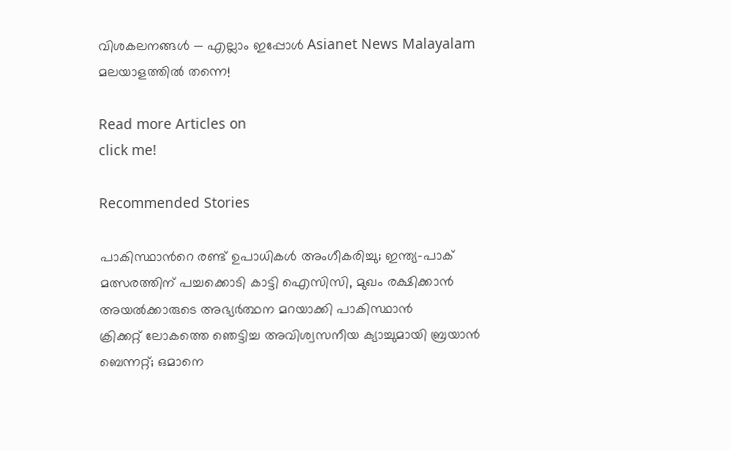വിശകലനങ്ങൾ — എല്ലാം ഇപ്പോൾ Asianet News Malayalam മലയാളത്തിൽ തന്നെ!

Read more Articles on
click me!

Recommended Stories

പാകിസ്ഥാന്‍റെ രണ്ട് ഉപാധികൾ അംഗീകരിച്ചു; ഇന്ത്യ-പാക് മത്സരത്തിന് പച്ചക്കൊടി കാട്ടി ഐസിസി, മുഖം രക്ഷിക്കാൻ അയൽക്കാരുടെ അഭ്യർത്ഥന മറയാക്കി പാകിസ്ഥാന്‍
ക്രിക്കറ്റ് ലോകത്തെ ഞെട്ടിച്ച അവിശ്വസനീയ ക്യാച്ചുമായി ബ്രയാന്‍ ബെന്നറ്റ്; ഒമാനെ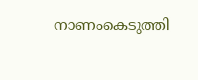നാണംകെടുത്തി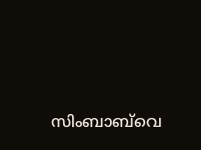സിംബാബ്‌വെ